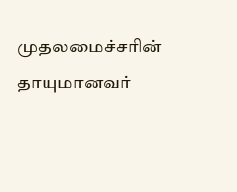முதலமைச்சரின் தாயுமானவர்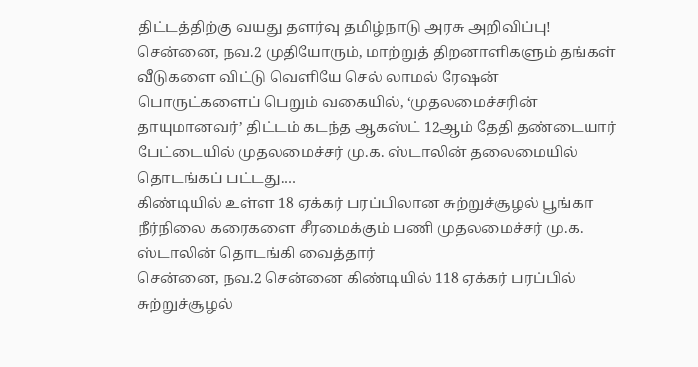திட்டத்திற்கு வயது தளர்வு தமிழ்நாடு அரசு அறிவிப்பு!
சென்னை, நவ.2 முதியோரும், மாற்றுத் திறனாளிகளும் தங்கள் வீடுகளை விட்டு வெளியே செல் லாமல் ரேஷன் பொருட்களைப் பெறும் வகையில், ‘முதலமைச்சரின் தாயுமானவர்’ திட்டம் கடந்த ஆகஸ்ட் 12ஆம் தேதி தண்டையார் பேட்டையில் முதலமைச்சர் மு.க. ஸ்டாலின் தலைமையில் தொடங்கப் பட்டது.…
கிண்டியில் உள்ள 18 ஏக்கர் பரப்பிலான சுற்றுச்சூழல் பூங்கா நீர்நிலை கரைகளை சீரமைக்கும் பணி முதலமைச்சர் மு.க. ஸ்டாலின் தொடங்கி வைத்தார்
சென்னை, நவ.2 சென்னை கிண்டியில் 118 ஏக்கர் பரப்பில் சுற்றுச்சூழல்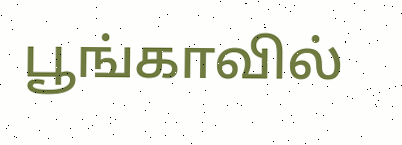பூங்காவில்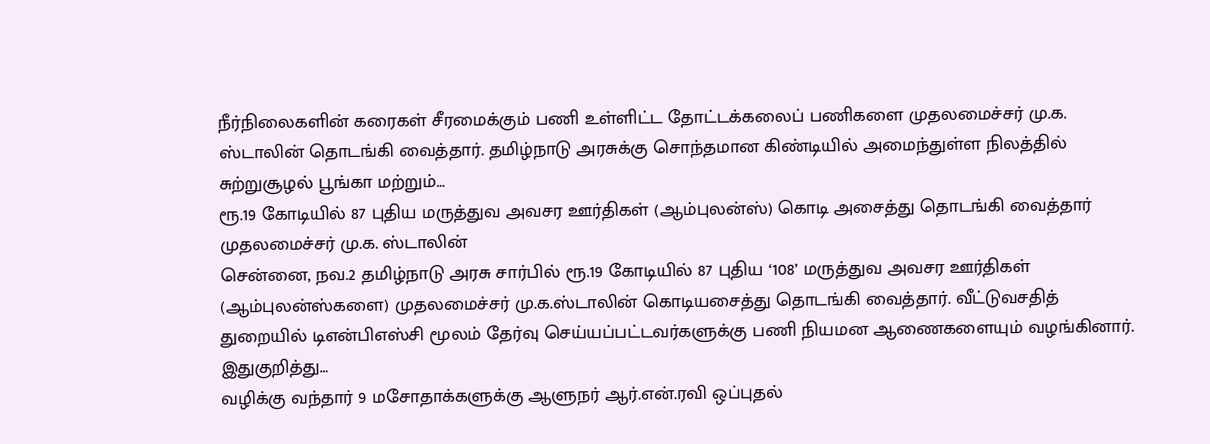நீர்நிலைகளின் கரைகள் சீரமைக்கும் பணி உள்ளிட்ட தோட்டக்கலைப் பணிகளை முதலமைச்சர் மு.க. ஸ்டாலின் தொடங்கி வைத்தார். தமிழ்நாடு அரசுக்கு சொந்தமான கிண்டியில் அமைந்துள்ள நிலத்தில் சுற்றுசூழல் பூங்கா மற்றும்…
ரூ.19 கோடியில் 87 புதிய மருத்துவ அவசர ஊர்திகள் (ஆம்புலன்ஸ்) கொடி அசைத்து தொடங்கி வைத்தார் முதலமைச்சர் மு.க. ஸ்டாலின்
சென்னை, நவ.2 தமிழ்நாடு அரசு சார்பில் ரூ.19 கோடியில் 87 புதிய ‘108’ மருத்துவ அவசர ஊர்திகள் (ஆம்புலன்ஸ்களை) முதலமைச்சர் மு.க.ஸ்டாலின் கொடியசைத்து தொடங்கி வைத்தார். வீட்டுவசதித் துறையில் டிஎன்பிஎஸ்சி மூலம் தேர்வு செய்யப்பட்டவர்களுக்கு பணி நியமன ஆணைகளையும் வழங்கினார். இதுகுறித்து…
வழிக்கு வந்தார் 9 மசோதாக்களுக்கு ஆளுநர் ஆர்.என்.ரவி ஒப்புதல்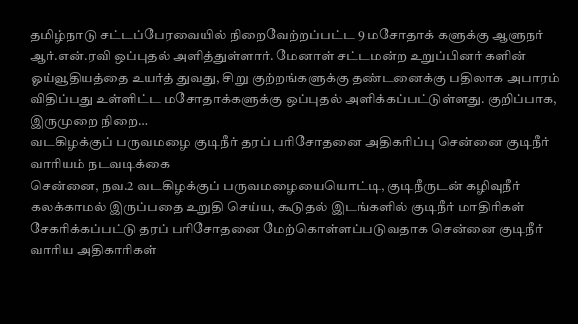தமிழ்நாடு சட்டப்பேரவையில் நிறைவேற்றப்பட்ட 9 மசோதாக் களுக்கு ஆளுநர் ஆர்.என்.ரவி ஒப்புதல் அளித்துள்ளார். மேனாள் சட்டமன்ற உறுப்பினர் களின் ஓய்வூதியத்தை உயர்த் துவது, சிறு குற்றங்களுக்கு தண்டனைக்கு பதிலாக அபாரம் விதிப்பது உள்ளிட்ட மசோதாக்களுக்கு ஒப்புதல் அளிக்கப்பட்டுள்ளது. குறிப்பாக, இருமுறை நிறை…
வடகிழக்குப் பருவமழை குடிநீர் தரப் பரிசோதனை அதிகரிப்பு சென்னை குடிநீர் வாரியம் நடவடிக்கை
சென்னை, நவ.2 வடகிழக்குப் பருவமழையையொட்டி, குடிநீருடன் கழிவுநீர் கலக்காமல் இருப்பதை உறுதி செய்ய, கூடுதல் இடங்களில் குடிநீர் மாதிரிகள் சேகரிக்கப்பட்டு தரப் பரிசோதனை மேற்கொள்ளப்படுவதாக சென்னை குடிநீர் வாரிய அதிகாரிகள்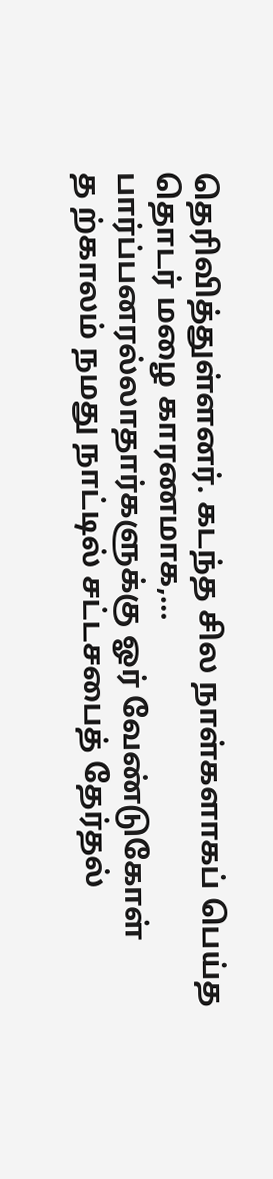தெரிவித்துள்ளனர். கடந்த சில நாள்களாகப் பெய்த தொடர் மழை காரணமாக,…
பார்ப்பனரல்லாதார்களுக்கு ஓர் வேண்டுகோள்
த ற்காலம் நமது நாட்டில் சட்டசபைத் தேர்தல்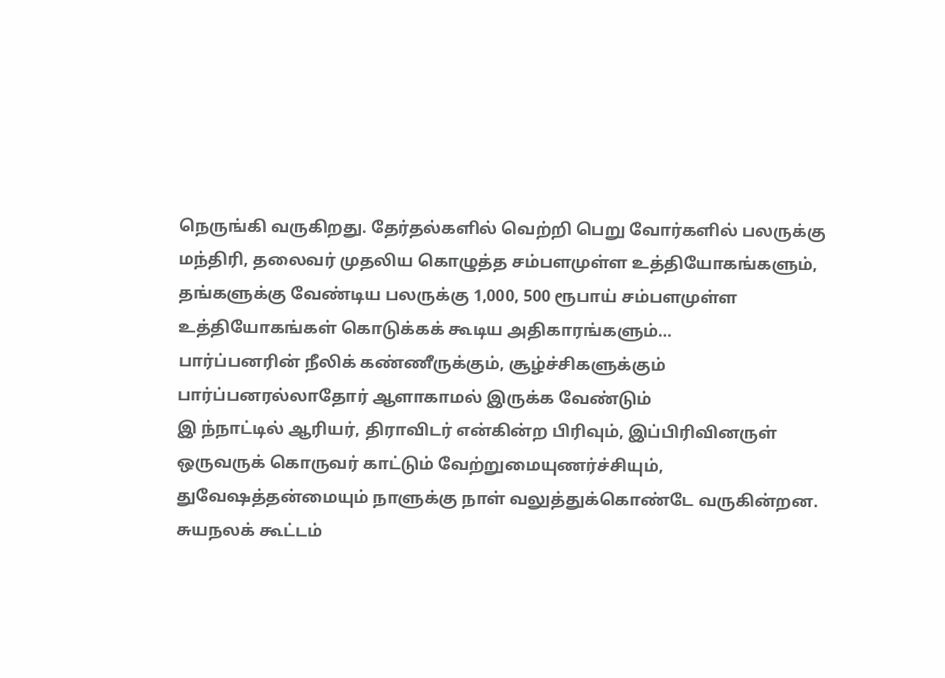நெருங்கி வருகிறது. தேர்தல்களில் வெற்றி பெறு வோர்களில் பலருக்கு மந்திரி, தலைவர் முதலிய கொழுத்த சம்பளமுள்ள உத்தியோகங்களும், தங்களுக்கு வேண்டிய பலருக்கு 1,000, 500 ரூபாய் சம்பளமுள்ள உத்தியோகங்கள் கொடுக்கக் கூடிய அதிகாரங்களும்…
பார்ப்பனரின் நீலிக் கண்ணீருக்கும், சூழ்ச்சிகளுக்கும் பார்ப்பனரல்லாதோர் ஆளாகாமல் இருக்க வேண்டும்
இ ந்நாட்டில் ஆரியர், திராவிடர் என்கின்ற பிரிவும், இப்பிரிவினருள் ஒருவருக் கொருவர் காட்டும் வேற்றுமையுணர்ச்சியும், துவேஷத்தன்மையும் நாளுக்கு நாள் வலுத்துக்கொண்டே வருகின்றன. சுயநலக் கூட்டம்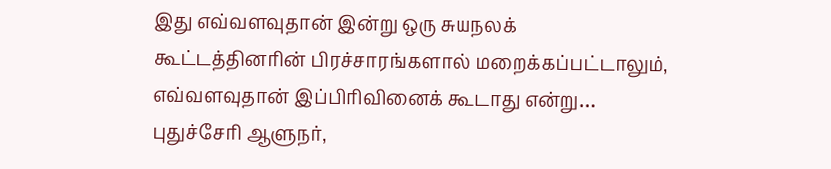இது எவ்வளவுதான் இன்று ஒரு சுயநலக் கூட்டத்தினரின் பிரச்சாரங்களால் மறைக்கப்பட்டாலும், எவ்வளவுதான் இப்பிரிவினைக் கூடாது என்று…
புதுச்சேரி ஆளுநர்,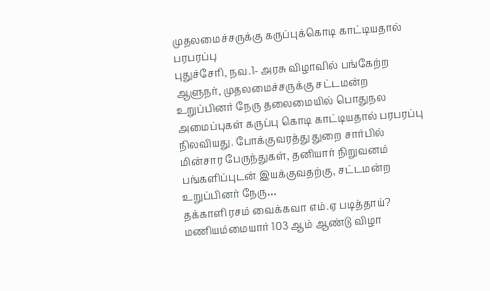முதலமைச்சருக்கு கருப்புக்கொடி காட்டியதால் பரபரப்பு
புதுச்சேரி, நவ.1- அரசு விழாவில் பங்கேற்ற ஆளுநர், முதலமைச்சருக்கு சட்டமன்ற உறுப்பினர் நேரு தலைமையில் பொதுநல அமைப்புகள் கருப்பு கொடி காட்டியதால் பரபரப்பு நிலவியது. போக்குவரத்து துறை சார்பில் மின்சார பேருந்துகள், தனியார் நிறுவனம் பங்களிப்புடன் இயக்குவதற்கு, சட்டமன்ற உறுப்பினர் நேரு…
தக்காளி ரசம் வைக்கவா எம்.ஏ படித்தாய்?
மணியம்மையார் 103 ஆம் ஆண்டு விழா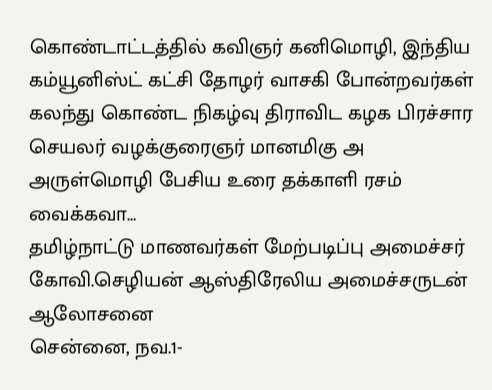கொண்டாட்டத்தில் கவிஞர் கனிமொழி, இந்திய கம்யூனிஸ்ட் கட்சி தோழர் வாசகி போன்றவர்கள் கலந்து கொண்ட நிகழ்வு திராவிட கழக பிரச்சார செயலர் வழக்குரைஞர் மானமிகு அ அருள்மொழி பேசிய உரை தக்காளி ரசம் வைக்கவா…
தமிழ்நாட்டு மாணவர்கள் மேற்படிப்பு அமைச்சர் கோவி.செழியன் ஆஸ்திரேலிய அமைச்சருடன் ஆலோசனை
சென்னை, நவ.1-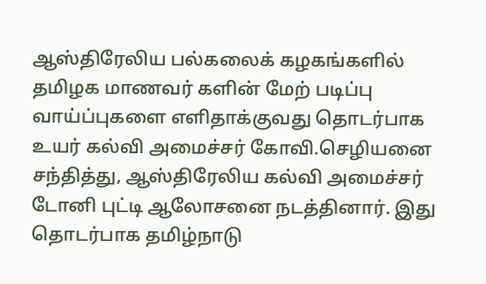ஆஸ்திரேலிய பல்கலைக் கழகங்களில் தமிழக மாணவர் களின் மேற் படிப்பு வாய்ப்புகளை எளிதாக்குவது தொடர்பாக உயர் கல்வி அமைச்சர் கோவி.செழியனை சந்தித்து, ஆஸ்திரேலிய கல்வி அமைச்சர் டோனி புட்டி ஆலோசனை நடத்தினார். இது தொடர்பாக தமிழ்நாடு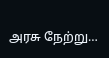அரசு நேற்று…